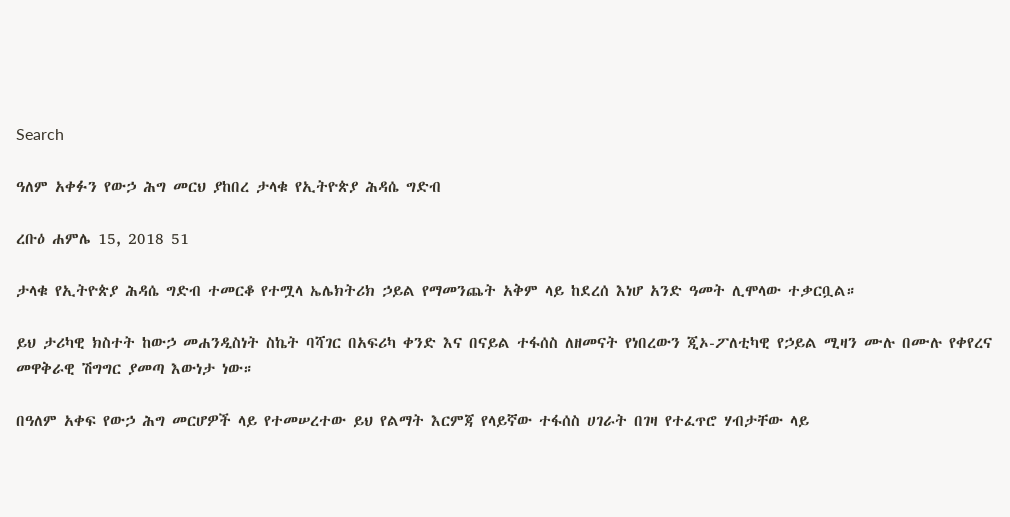Search

ዓለም አቀፉን የውኃ ሕግ መርህ ያከበረ ታላቁ የኢትዮጵያ ሕዳሴ ግድብ

ረቡዕ ሐምሌ 15, 2018 51

ታላቁ የኢትዮጵያ ሕዳሴ ግድብ ተመርቆ የተሟላ ኤሌክትሪክ ኃይል የማመንጨት አቅም ላይ ከደረሰ እነሆ አንድ ዓመት ሊሞላው ተቃርቧል።

ይህ ታሪካዊ ክስተት ከውኃ መሐንዲስነት ስኬት ባሻገር በአፍሪካ ቀንድ እና በናይል ተፋሰስ ለዘመናት የነበረውን ጂኦ-ፖለቲካዊ የኃይል ሚዛን ሙሉ በሙሉ የቀየረና መዋቅራዊ ሽግግር ያመጣ እውነታ ነው።

በዓለም አቀፍ የውኃ ሕግ መርሆዎች ላይ የተመሠረተው ይህ የልማት እርምጃ የላይኛው ተፋሰስ ሀገራት በገዛ የተፈጥሮ ሃብታቸው ላይ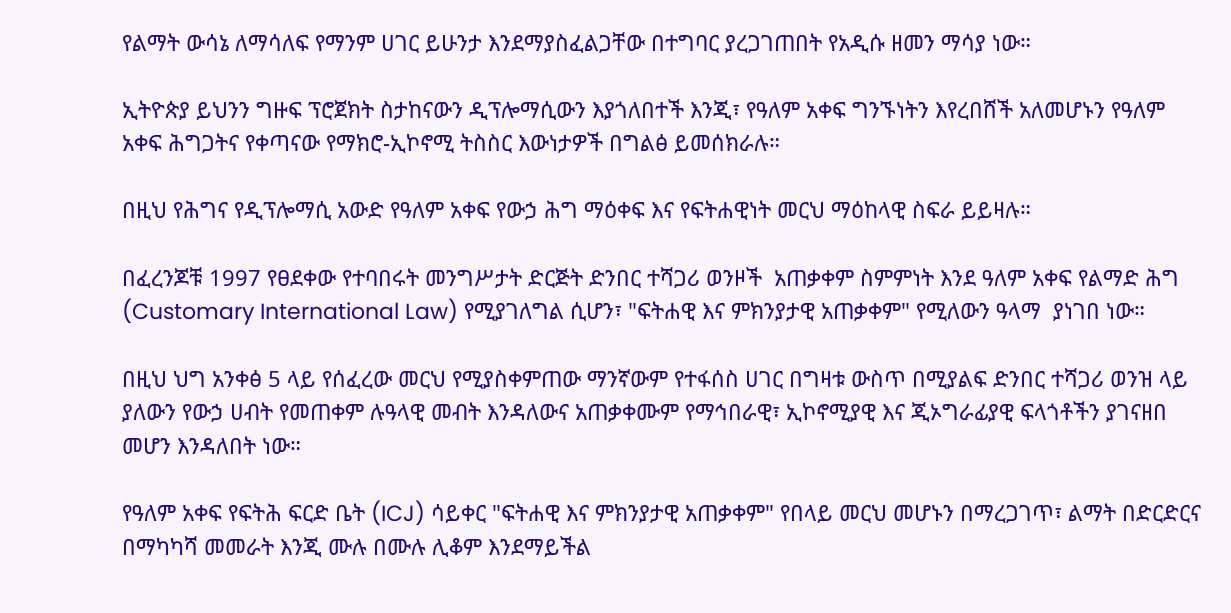የልማት ውሳኔ ለማሳለፍ የማንም ሀገር ይሁንታ እንደማያስፈልጋቸው በተግባር ያረጋገጠበት የአዲሱ ዘመን ማሳያ ነው።

ኢትዮጵያ ይህንን ግዙፍ ፕሮጀክት ስታከናውን ዲፕሎማሲውን እያጎለበተች እንጂ፣ የዓለም አቀፍ ግንኙነትን እየረበሸች አለመሆኑን የዓለም አቀፍ ሕግጋትና የቀጣናው የማክሮ-ኢኮኖሚ ትስስር እውነታዎች በግልፅ ይመሰክራሉ።

በዚህ የሕግና የዲፕሎማሲ አውድ የዓለም አቀፍ የውኃ ሕግ ማዕቀፍ እና የፍትሐዊነት መርህ ማዕከላዊ ስፍራ ይይዛሉ።

በፈረንጆቹ 1997 የፀደቀው የተባበሩት መንግሥታት ድርጅት ድንበር ተሻጋሪ ወንዞች  አጠቃቀም ስምምነት እንደ ዓለም አቀፍ የልማድ ሕግ (Customary International Law) የሚያገለግል ሲሆን፣ "ፍትሐዊ እና ምክንያታዊ አጠቃቀም" የሚለውን ዓላማ  ያነገበ ነው።

በዚህ ህግ አንቀፅ 5 ላይ የሰፈረው መርህ የሚያስቀምጠው ማንኛውም የተፋሰስ ሀገር በግዛቱ ውስጥ በሚያልፍ ድንበር ተሻጋሪ ወንዝ ላይ ያለውን የውኃ ሀብት የመጠቀም ሉዓላዊ መብት እንዳለውና አጠቃቀሙም የማኅበራዊ፣ ኢኮኖሚያዊ እና ጂኦግራፊያዊ ፍላጎቶችን ያገናዘበ መሆን እንዳለበት ነው።

የዓለም አቀፍ የፍትሕ ፍርድ ቤት (ICJ) ሳይቀር "ፍትሐዊ እና ምክንያታዊ አጠቃቀም" የበላይ መርህ መሆኑን በማረጋገጥ፣ ልማት በድርድርና በማካካሻ መመራት እንጂ ሙሉ በሙሉ ሊቆም እንደማይችል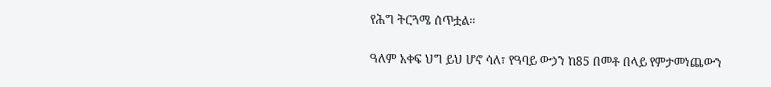የሕግ ትርጓሜ ሰጥቷል።

ዓለም አቀፍ ህግ ይህ ሆኖ ሳለ፣ የዓባይ ውኃን ከ85 በመቶ በላይ የምታመነጨውን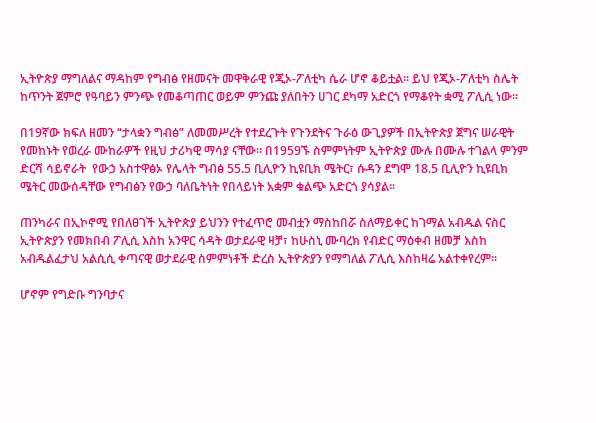ኢትዮጵያ ማግለልና ማዳከም የግብፅ የዘመናት መዋቅራዊ የጂኦ-ፖለቲካ ሴራ ሆኖ ቆይቷል። ይህ የጂኦ-ፖለቲካ ስሌት ከጥንት ጀምሮ የዓባይን ምንጭ የመቆጣጠር ወይም ምንጩ ያለበትን ሀገር ደካማ አድርጎ የማቆየት ቋሚ ፖሊሲ ነው።

በ19ኛው ክፍለ ዘመን “ታላቋን ግብፅ” ለመመሥረት የተደረጉት የጉንደትና ጉራዕ ውጊያዎች በኢትዮጵያ ጀግና ሠራዊት የመከኑት የወረራ ሙከራዎች የዚህ ታሪካዊ ማሳያ ናቸው። በ1959ኙ ስምምነትም ኢትዮጵያ ሙሉ በሙሉ ተገልላ ምንም ድርሻ ሳይኖራት  የውኃ አስተዋፅኦ የሌላት ግብፅ 55.5 ቢሊዮን ኪዩቢክ ሜትር፣ ሱዳን ደግሞ 18.5 ቢሊዮን ኪዩቢክ ሜትር መውሰዳቸው የግብፅን የውኃ ባለቤትነት የበላይነት አቋም ቁልጭ አድርጎ ያሳያል።

ጠንካራና በኢኮኖሚ የበለፀገች ኢትዮጵያ ይህንን የተፈጥሮ መብቷን ማስከበሯ ስለማይቀር ከገማል አብዱል ናስር ኢትዮጵያን የመክበብ ፖሊሲ እስከ አንዋር ሳዳት ወታደራዊ ዛቻ፣ ከሁስኒ ሙባረክ የብድር ማዕቀብ ዘመቻ እስከ አብዱልፈታህ አልሲሲ ቀጣናዊ ወታደራዊ ስምምነቶች ድረስ ኢትዮጵያን የማግለል ፖሊሲ እስከዛሬ አልተቀየረም፡፡

ሆኖም የግድቡ ግንባታና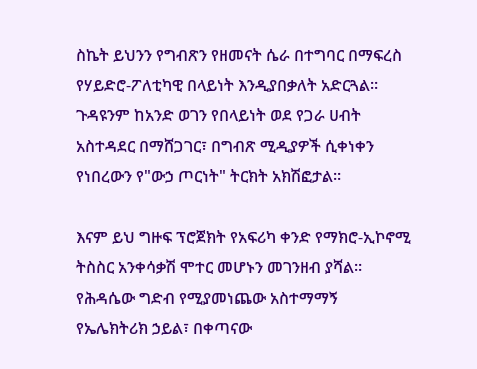ስኬት ይህንን የግብጽን የዘመናት ሴራ በተግባር በማፍረስ የሃይድሮ-ፖለቲካዊ በላይነት እንዲያበቃለት አድርጓል። ጉዳዩንም ከአንድ ወገን የበላይነት ወደ የጋራ ሀብት አስተዳደር በማሸጋገር፣ በግብጽ ሚዲያዎች ሲቀነቀን የነበረውን የ"ውኃ ጦርነት" ትርክት አክሽፎታል።

እናም ይህ ግዙፍ ፕሮጀክት የአፍሪካ ቀንድ የማክሮ-ኢኮኖሚ ትስስር አንቀሳቃሽ ሞተር መሆኑን መገንዘብ ያሻል። የሕዳሴው ግድብ የሚያመነጨው አስተማማኝ የኤሌክትሪክ ኃይል፣ በቀጣናው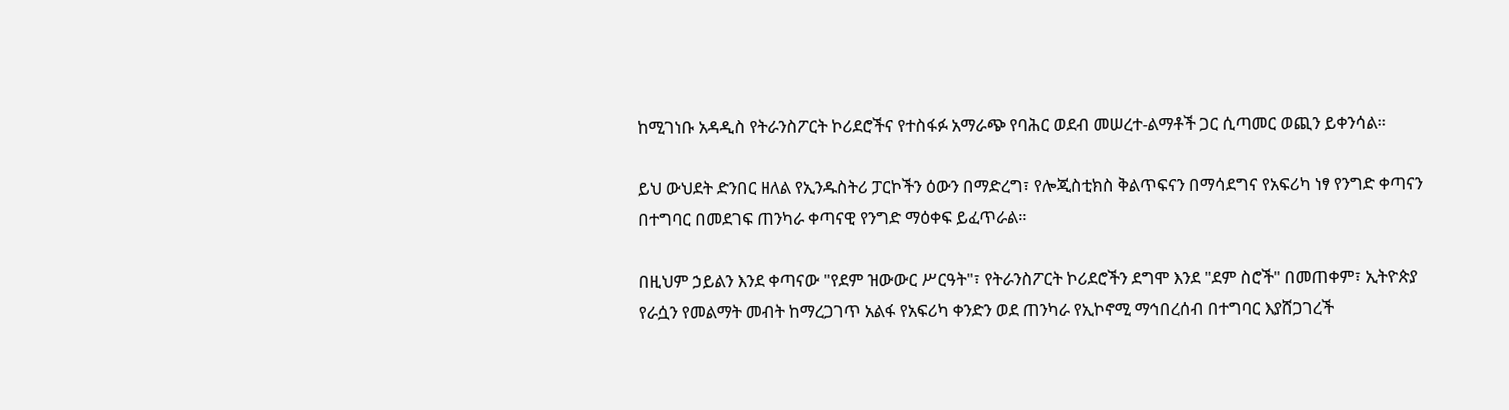ከሚገነቡ አዳዲስ የትራንስፖርት ኮሪደሮችና የተስፋፉ አማራጭ የባሕር ወደብ መሠረተ-ልማቶች ጋር ሲጣመር ወጪን ይቀንሳል።

ይህ ውህደት ድንበር ዘለል የኢንዱስትሪ ፓርኮችን ዕውን በማድረግ፣ የሎጂስቲክስ ቅልጥፍናን በማሳደግና የአፍሪካ ነፃ የንግድ ቀጣናን በተግባር በመደገፍ ጠንካራ ቀጣናዊ የንግድ ማዕቀፍ ይፈጥራል።

በዚህም ኃይልን እንደ ቀጣናው "የደም ዝውውር ሥርዓት"፣ የትራንስፖርት ኮሪደሮችን ደግሞ እንደ "ደም ስሮች" በመጠቀም፣ ኢትዮጵያ የራሷን የመልማት መብት ከማረጋገጥ አልፋ የአፍሪካ ቀንድን ወደ ጠንካራ የኢኮኖሚ ማኅበረሰብ በተግባር እያሸጋገረች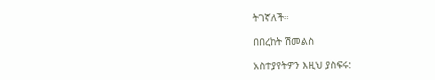ትገኛለች።

በበረከት ሽመልስ

አስተያየትዎን እዚህ ያስፍሩ: